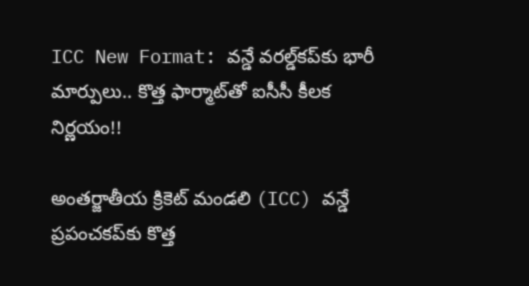ICC New Format: వన్డే వరల్డ్‌కప్‌కు భారీ మార్పులు.. కొత్త ఫార్మాట్‌తో ఐసీసీ కీలక నిర్ణయం!!

అంతర్జాతీయ క్రికెట్ మండలి (ICC) వన్డే ప్రపంచకప్‌కు కొత్త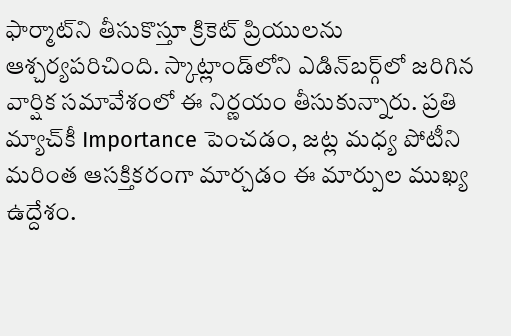ఫార్మాట్‌ని తీసుకొస్తూ క్రికెట్ ప్రియులను ఆశ్చర్యపరిచింది. స్కాట్లాండ్‌లోని ఎడిన్‌బర్గ్‌లో జరిగిన వార్షిక సమావేశంలో ఈ నిర్ణయం తీసుకున్నారు. ప్రతి మ్యాచ్‌కీ Importance పెంచడం, జట్ల మధ్య పోటీని మరింత ఆసక్తికరంగా మార్చడం ఈ మార్పుల ముఖ్య ఉద్దేశం.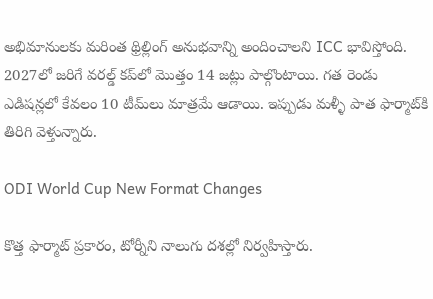అభిమానులకు మరింత థ్రిల్లింగ్ అనుభవాన్ని అందించాలని ICC భావిస్తోంది. 2027లో జరిగే వరల్డ్ కప్‌లో మొత్తం 14 జట్లు పాల్గొంటాయి. గత రెండు ఎడిషన్లలో కేవలం 10 టీమ్‌లు మాత్రమే ఆడాయి. ఇప్పుడు మళ్ళీ పాత ఫార్మాట్‌కి తిరిగి వెళ్తున్నారు.

ODI World Cup New Format Changes

కొత్త ఫార్మాట్ ప్రకారం, టోర్నీని నాలుగు దశల్లో నిర్వహిస్తారు.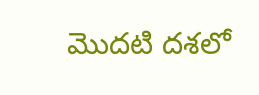మొదటి దశలో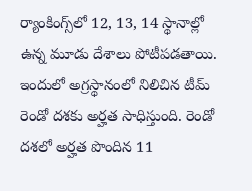ర్యాంకింగ్స్‌లో 12, 13, 14 స్థానాల్లో ఉన్న మూడు దేశాలు పోటీపడతాయి. ఇందులో అగ్రస్థానంలో నిలిచిన టీమ్ రెండో దశకు అర్హత సాధిస్తుంది. రెండో దశలో అర్హత పొందిన 11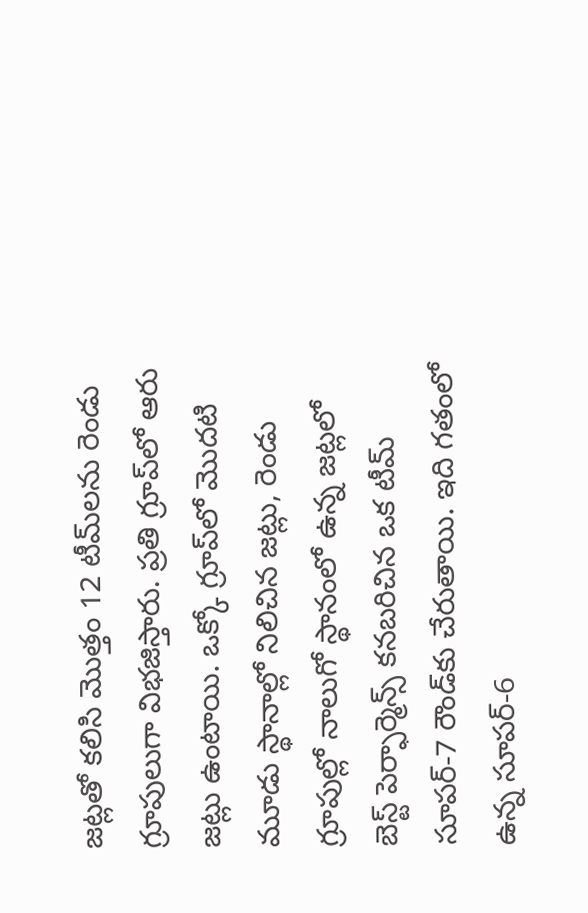జట్లతో కలిసి మొత్తం 12 టీమ్‌లను రెండు గ్రూపులుగా విభజిస్తారు. ప్రతి గ్రూప్‌లో ఆరు జట్లు ఉంటాయి. ఒక్కో గ్రూప్‌లో మొదటి మూడు స్థానాల్లో నిలిచిన జట్లు, రెండు గ్రూపుల్లో నాలుగో స్థానంలో ఉన్న జట్లలో బెస్ట్ పెర్ఫార్మెన్స్ కనబరిచిన ఒక టీమ్ సూపర్-7 రౌండ్‌కు చేరుతాయి. ఇది గతంలో ఉన్న సూపర్-6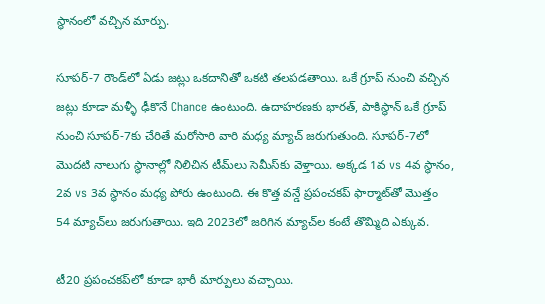స్థానంలో వచ్చిన మార్పు.

సూపర్-7 రౌండ్‌లో ఏడు జట్లు ఒకదానితో ఒకటి తలపడతాయి. ఒకే గ్రూప్ నుంచి వచ్చిన జట్లు కూడా మళ్ళీ ఢీకొనే Chance ఉంటుంది. ఉదాహరణకు భారత్, పాకిస్థాన్ ఒకే గ్రూప్ నుంచి సూపర్-7కు చేరితే మరోసారి వారి మధ్య మ్యాచ్ జరుగుతుంది. సూపర్-7లో మొదటి నాలుగు స్థానాల్లో నిలిచిన టీమ్‌లు సెమీస్‌కు వెళ్తాయి. అక్కడ 1వ vs 4వ స్థానం, 2వ vs 3వ స్థానం మధ్య పోరు ఉంటుంది. ఈ కొత్త వన్డే ప్రపంచకప్ ఫార్మాట్‌తో మొత్తం 54 మ్యాచ్‌లు జరుగుతాయి. ఇది 2023లో జరిగిన మ్యాచ్‌ల కంటే తొమ్మిది ఎక్కువ.

టీ20 ప్రపంచకప్‌లో కూడా భారీ మార్పులు వచ్చాయి.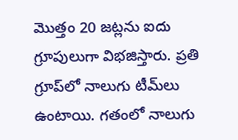మొత్తం 20 జట్లను ఐదు గ్రూపులుగా విభజిస్తారు. ప్రతి గ్రూప్‌లో నాలుగు టీమ్‌లు ఉంటాయి. గతంలో నాలుగు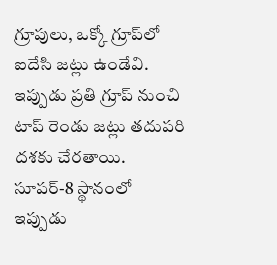గ్రూపులు, ఒక్కో గ్రూప్‌లో ఐదేసి జట్లు ఉండేవి. ఇప్పుడు ప్రతి గ్రూప్ నుంచి టాప్ రెండు జట్లు తదుపరి దశకు చేరతాయి. సూపర్-8 స్థానంలో ఇప్పుడు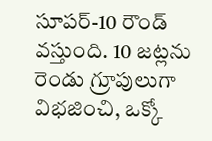సూపర్-10 రౌండ్ వస్తుంది. 10 జట్లను రెండు గ్రూపులుగా విభజించి, ఒక్కో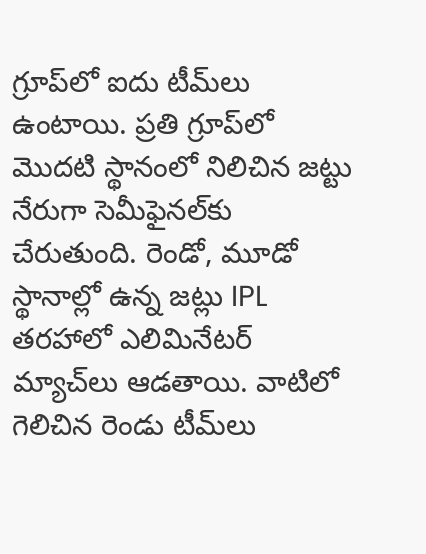గ్రూప్‌లో ఐదు టీమ్‌లు ఉంటాయి. ప్రతి గ్రూప్‌లో మొదటి స్థానంలో నిలిచిన జట్టు నేరుగా సెమీఫైనల్‌కు చేరుతుంది. రెండో, మూడో స్థానాల్లో ఉన్న జట్లు IPL తరహాలో ఎలిమినేటర్ మ్యాచ్‌లు ఆడతాయి. వాటిలో గెలిచిన రెండు టీమ్‌లు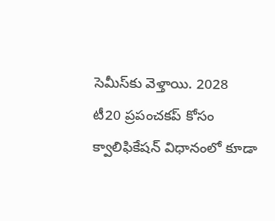సెమీస్‌కు వెళ్తాయి. 2028 టీ20 ప్రపంచకప్ కోసం క్వాలిఫికేషన్ విధానంలో కూడా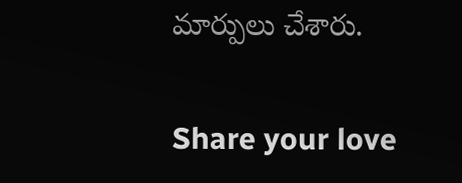మార్పులు చేశారు.

Share your love